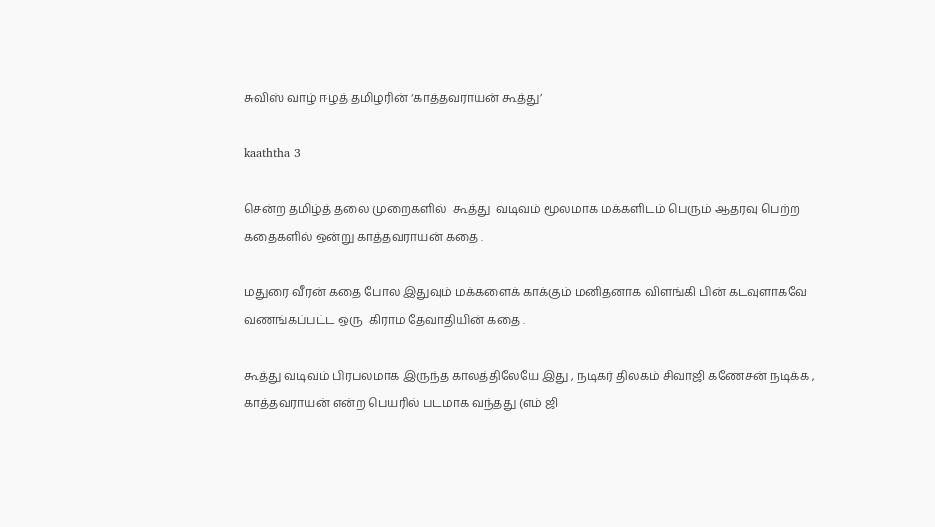சுவிஸ் வாழ் ஈழத் தமிழரின் ‘காத்தவராயன் கூத்து’

kaaththa 3

சென்ற தமிழ்த் தலை முறைகளில்  கூத்து  வடிவம் மூலமாக மக்களிடம் பெரும் ஆதரவு பெற்ற கதைகளில் ஒன்று காத்தவராயன் கதை .

மதுரை வீரன் கதை போல இதுவும் மக்களைக் காக்கும் மனிதனாக விளங்கி பின் கடவுளாகவே வணங்கப்பட்ட ஒரு  கிராம தேவாதியின் கதை .

கூத்து வடிவம் பிரபலமாக இருந்த காலத்திலேயே இது , நடிகர் திலகம் சிவாஜி கணேசன் நடிக்க , காத்தவராயன் என்ற பெயரில் படமாக வந்தது (எம் ஜி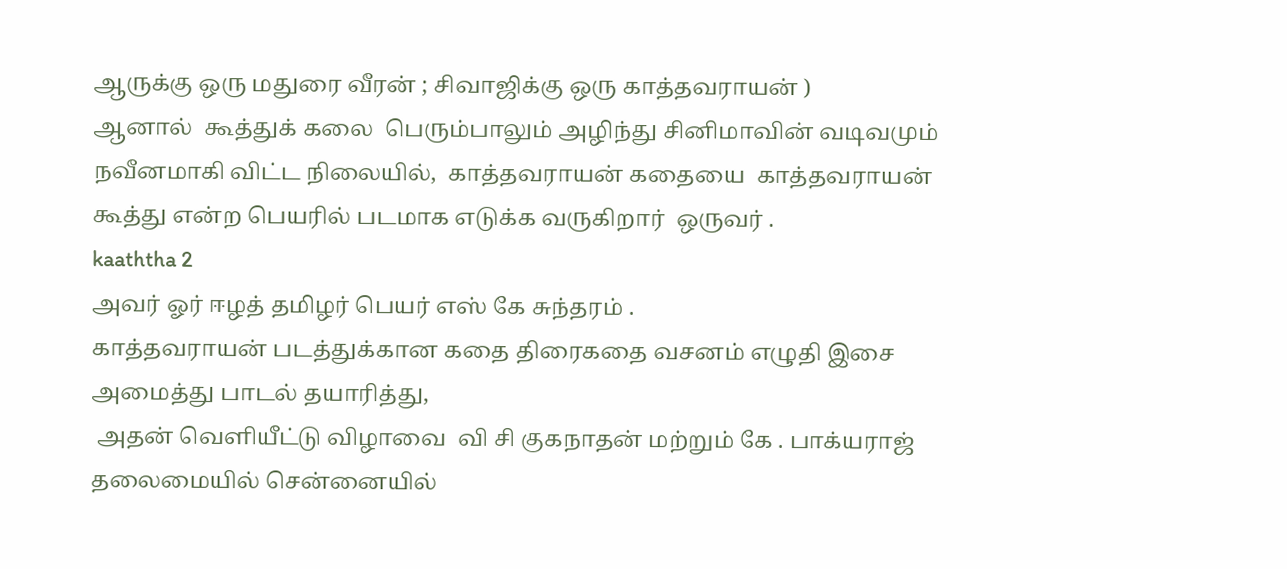ஆருக்கு ஒரு மதுரை வீரன் ; சிவாஜிக்கு ஒரு காத்தவராயன் )
ஆனால்  கூத்துக் கலை  பெரும்பாலும் அழிந்து சினிமாவின் வடிவமும்  நவீனமாகி விட்ட நிலையில்,  காத்தவராயன் கதையை  காத்தவராயன் கூத்து என்ற பெயரில் படமாக எடுக்க வருகிறார்  ஒருவர் .
kaaththa 2
அவர் ஓர் ஈழத் தமிழர் பெயர் எஸ் கே சுந்தரம் .
காத்தவராயன் படத்துக்கான கதை திரைகதை வசனம் எழுதி இசை அமைத்து பாடல் தயாரித்து,
 அதன் வெளியீட்டு விழாவை  வி சி குகநாதன் மற்றும் கே . பாக்யராஜ் தலைமையில் சென்னையில்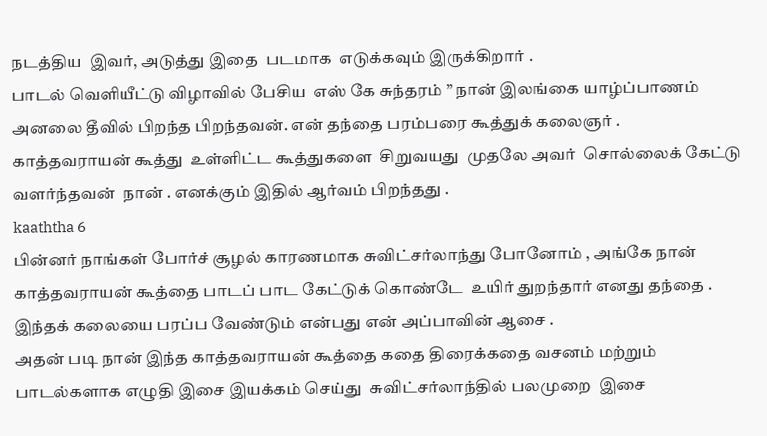நடத்திய  இவர், அடுத்து இதை  படமாக  எடுக்கவும் இருக்கிறார் .
பாடல் வெளியீட்டு விழாவில் பேசிய  எஸ் கே சுந்தரம் ” நான் இலங்கை யாழ்ப்பாணம் அனலை தீவில் பிறந்த பிறந்தவன். என் தந்தை பரம்பரை கூத்துக் கலைஞர் .
காத்தவராயன் கூத்து  உள்ளிட்ட கூத்துகளை  சிறுவயது  முதலே அவர்  சொல்லைக் கேட்டு வளர்ந்தவன்  நான் . எனக்கும் இதில் ஆர்வம் பிறந்தது .
kaaththa 6
பின்னர் நாங்கள் போர்ச் சூழல் காரணமாக சுவிட்சர்லாந்து போனோம் , அங்கே நான் காத்தவராயன் கூத்தை பாடப் பாட கேட்டுக் கொண்டே  உயிர் துறந்தார் எனது தந்தை .
இந்தக் கலையை பரப்ப வேண்டும் என்பது என் அப்பாவின் ஆசை .
அதன் படி நான் இந்த காத்தவராயன் கூத்தை கதை திரைக்கதை வசனம் மற்றும் பாடல்களாக எழுதி இசை இயக்கம் செய்து  சுவிட்சர்லாந்தில் பலமுறை  இசை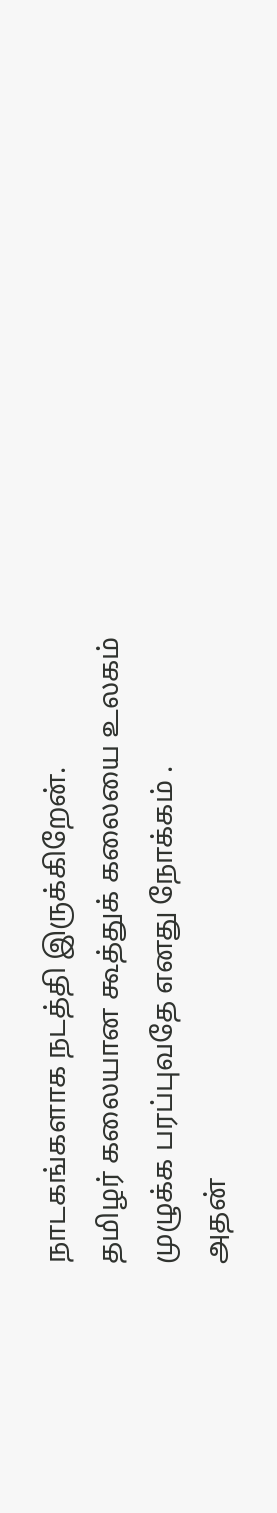நாடகங்களாக நடத்தி இருக்கிறேன்.
தமிழர் கலையான கூத்துக் கலையை உலகம் முழுக்க பரப்புவதே எனது நோக்கம் .
அதன்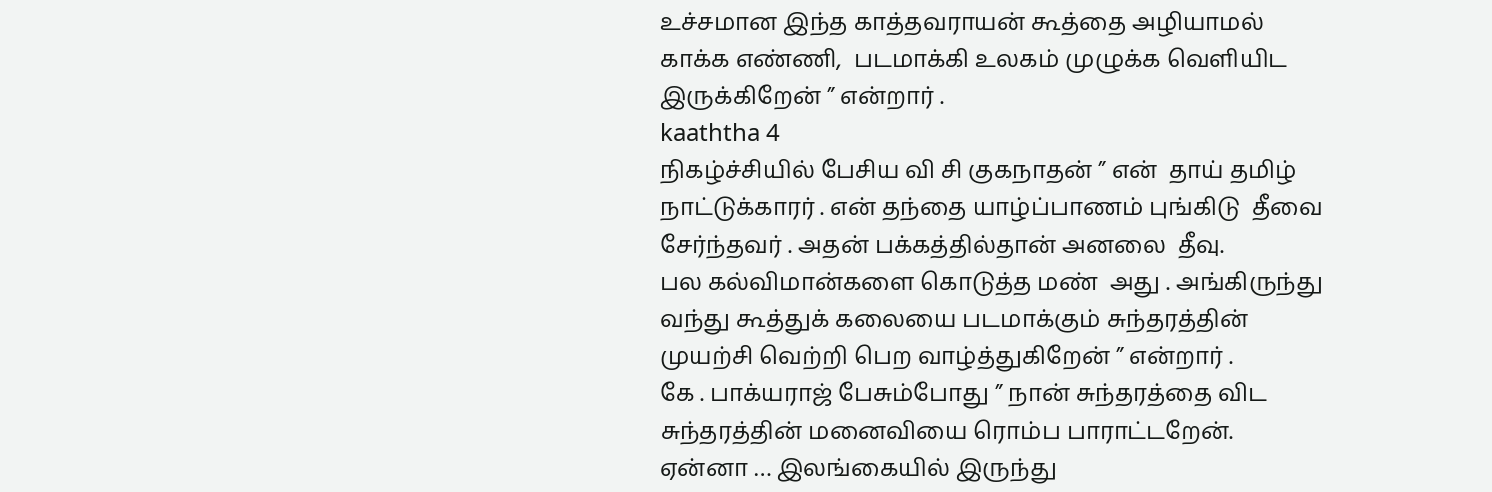உச்சமான இந்த காத்தவராயன் கூத்தை அழியாமல் காக்க எண்ணி,  படமாக்கி உலகம் முழுக்க வெளியிட இருக்கிறேன் ” என்றார் .
kaaththa 4
நிகழ்ச்சியில் பேசிய வி சி குகநாதன் ” என்  தாய் தமிழ் நாட்டுக்காரர் . என் தந்தை யாழ்ப்பாணம் புங்கிடு  தீவை சேர்ந்தவர் . அதன் பக்கத்தில்தான் அனலை  தீவு.
பல கல்விமான்களை கொடுத்த மண்  அது . அங்கிருந்து வந்து கூத்துக் கலையை படமாக்கும் சுந்தரத்தின் முயற்சி வெற்றி பெற வாழ்த்துகிறேன் ” என்றார் .
கே . பாக்யராஜ் பேசும்போது ” நான் சுந்தரத்தை விட சுந்தரத்தின் மனைவியை ரொம்ப பாராட்டறேன்.
ஏன்னா … இலங்கையில் இருந்து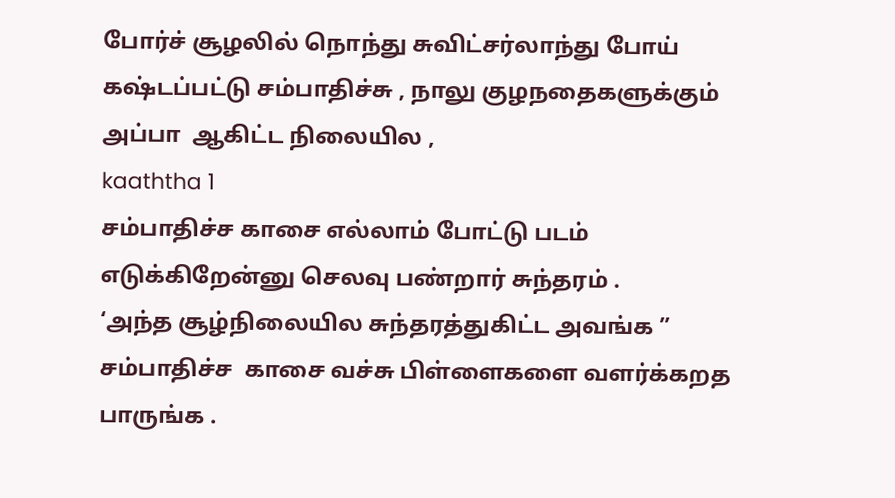போர்ச் சூழலில் நொந்து சுவிட்சர்லாந்து போய் கஷ்டப்பட்டு சம்பாதிச்சு , நாலு குழநதைகளுக்கும் அப்பா  ஆகிட்ட நிலையில ,
kaaththa 1
சம்பாதிச்ச காசை எல்லாம் போட்டு படம் எடுக்கிறேன்னு செலவு பண்றார் சுந்தரம் .
‘அந்த சூழ்நிலையில சுந்தரத்துகிட்ட அவங்க ” சம்பாதிச்ச  காசை வச்சு பிள்ளைகளை வளர்க்கறத பாருங்க .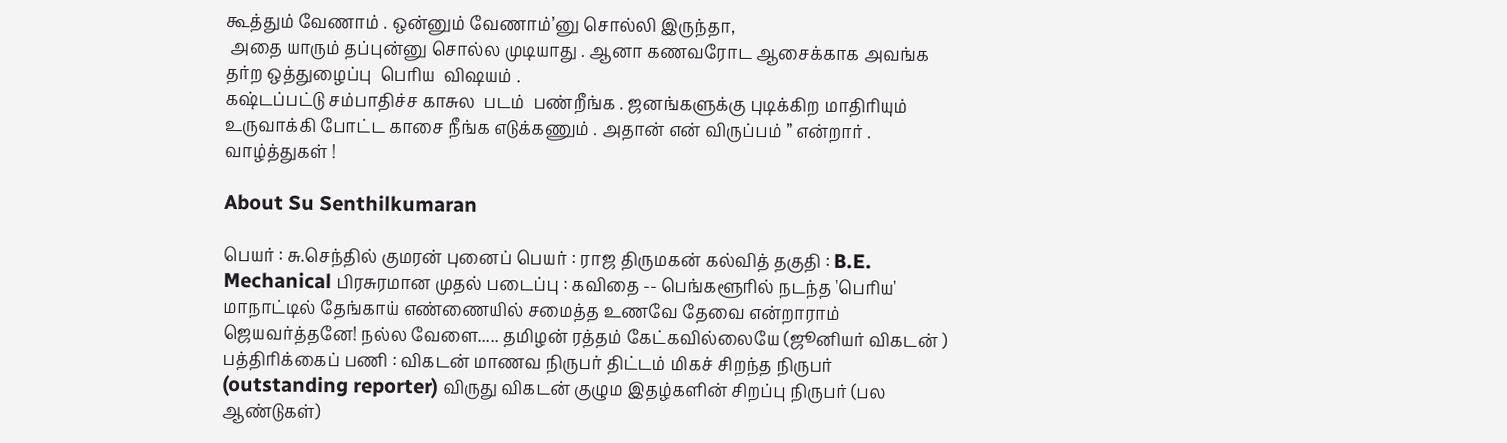கூத்தும் வேணாம் . ஒன்னும் வேணாம்’னு சொல்லி இருந்தா,
 அதை யாரும் தப்புன்னு சொல்ல முடியாது . ஆனா கணவரோட ஆசைக்காக அவங்க தர்ற ஒத்துழைப்பு  பெரிய  விஷயம் .
கஷ்டப்பட்டு சம்பாதிச்ச காசுல  படம்  பண்றீங்க . ஜனங்களுக்கு புடிக்கிற மாதிரியும் உருவாக்கி போட்ட காசை நீங்க எடுக்கணும் . அதான் என் விருப்பம் ” என்றார் .
வாழ்த்துகள் !

About Su Senthilkumaran

பெயர் : சு.செந்தில் குமரன் புனைப் பெயர் : ராஜ திருமகன் கல்வித் தகுதி : B.E. Mechanical பிரசுரமான முதல் படைப்பு : கவிதை -- பெங்களூரில் நடந்த 'பெரிய' மாநாட்டில் தேங்காய் எண்ணையில் சமைத்த உணவே தேவை என்றாராம் ஜெயவர்த்தனே! நல்ல வேளை..... தமிழன் ரத்தம் கேட்கவில்லையே (ஜூனியர் விகடன் ) பத்திரிக்கைப் பணி : விகடன் மாணவ நிருபர் திட்டம் மிகச் சிறந்த நிருபர் (outstanding reporter) விருது விகடன் குழும இதழ்களின் சிறப்பு நிருபர் (பல ஆண்டுகள்)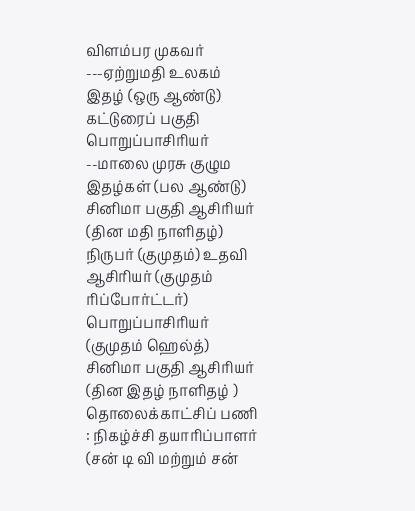விளம்பர முகவர் ---ஏற்றுமதி உலகம் இதழ் (ஒரு ஆண்டு) கட்டுரைப் பகுதி பொறுப்பாசிரியர் --மாலை முரசு குழும இதழ்கள் (பல ஆண்டு) சினிமா பகுதி ஆசிரியர் (தின மதி நாளிதழ்) நிருபர் (குமுதம்) உதவி ஆசிரியர் (குமுதம் ரிப்போர்ட்டர்) பொறுப்பாசிரியர் (குமுதம் ஹெல்த்) சினிமா பகுதி ஆசிரியர் (தின இதழ் நாளிதழ் ) தொலைக்காட்சிப் பணி : நிகழ்ச்சி தயாரிப்பாளர் (சன் டி வி மற்றும் சன்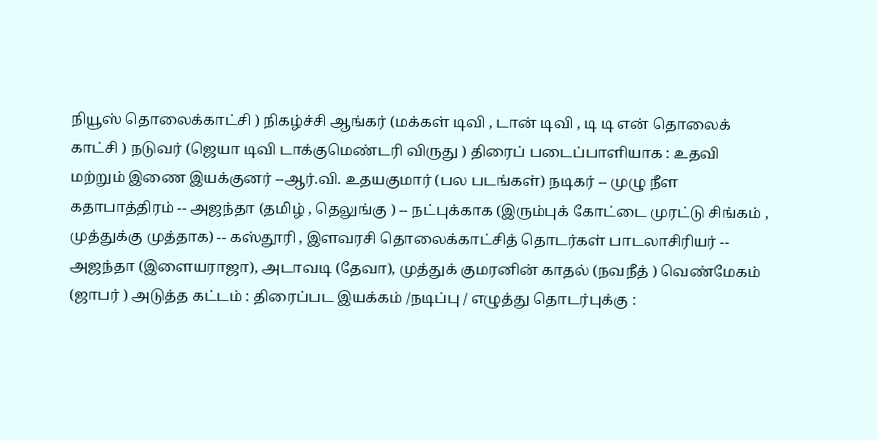நியூஸ் தொலைக்காட்சி ) நிகழ்ச்சி ஆங்கர் (மக்கள் டிவி , டான் டிவி , டி டி என் தொலைக் காட்சி ) நடுவர் (ஜெயா டிவி டாக்குமெண்டரி விருது ) திரைப் படைப்பாளியாக : உதவி மற்றும் இணை இயக்குனர் --ஆர்.வி. உதயகுமார் (பல படங்கள்) நடிகர் -- முழு நீள கதாபாத்திரம் -- அஜந்தா (தமிழ் , தெலுங்கு ) -- நட்புக்காக (இரும்புக் கோட்டை முரட்டு சிங்கம் , முத்துக்கு முத்தாக) -- கஸ்தூரி , இளவரசி தொலைக்காட்சித் தொடர்கள் பாடலாசிரியர் -- அஜந்தா (இளையராஜா), அடாவடி (தேவா), முத்துக் குமரனின் காதல் (நவநீத் ) வெண்மேகம் (ஜாபர் ) அடுத்த கட்டம் : திரைப்பட இயக்கம் /நடிப்பு / எழுத்து தொடர்புக்கு :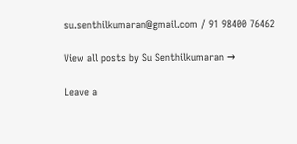su.senthilkumaran@gmail.com / 91 98400 76462

View all posts by Su Senthilkumaran →

Leave a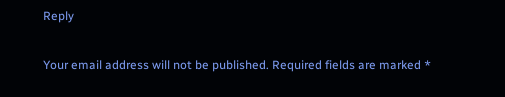Reply

Your email address will not be published. Required fields are marked *